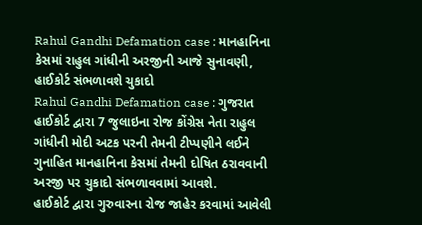Rahul Gandhi Defamation case : માનહાનિના કેસમાં રાહુલ ગાંધીની અરજીની આજે સુનાવણી, હાઈકોર્ટ સંભળાવશે ચુકાદો
Rahul Gandhi Defamation case : ગુજરાત હાઈકોર્ટ દ્વારા 7 જુલાઇના રોજ કોંગ્રેસ નેતા રાહુલ ગાંધીની મોદી અટક પરની તેમની ટીપ્પણીને લઈને ગુનાહિત માનહાનિના કેસમાં તેમની દોષિત ઠરાવવાની અરજી પર ચુકાદો સંભળાવવામાં આવશે.
હાઈકોર્ટ દ્વારા ગુરુવારના રોજ જાહેર કરવામાં આવેલી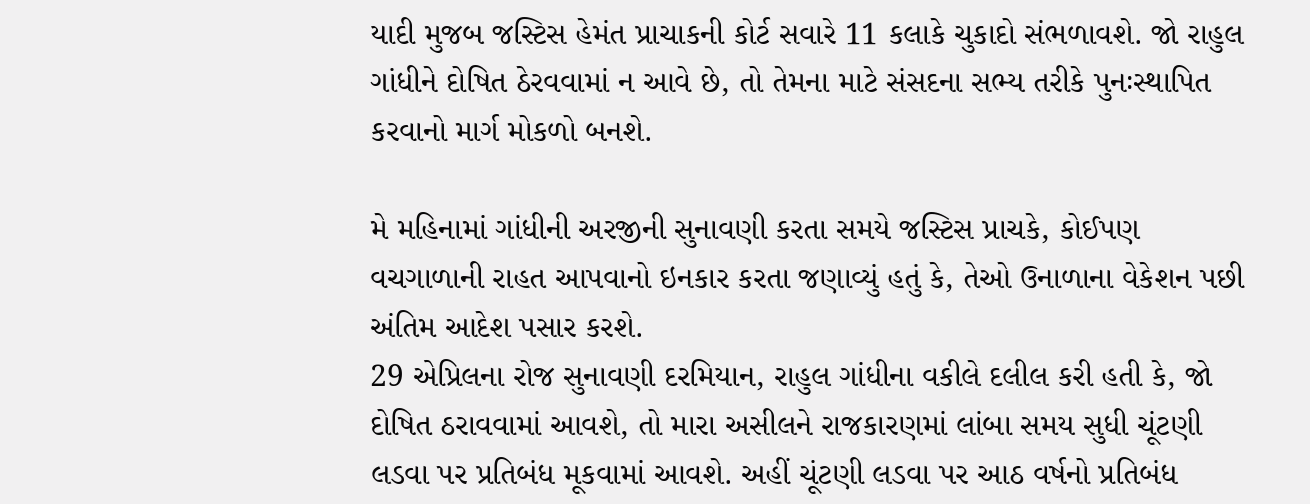યાદી મુજબ જસ્ટિસ હેમંત પ્રાચાકની કોર્ટ સવારે 11 કલાકે ચુકાદો સંભળાવશે. જો રાહુલ ગાંધીને દોષિત ઠેરવવામાં ન આવે છે, તો તેમના માટે સંસદના સભ્ય તરીકે પુનઃસ્થાપિત કરવાનો માર્ગ મોકળો બનશે.

મે મહિનામાં ગાંધીની અરજીની સુનાવણી કરતા સમયે જસ્ટિસ પ્રાચકે, કોઈપણ વચગાળાની રાહત આપવાનો ઇનકાર કરતા જણાવ્યું હતું કે, તેઓ ઉનાળાના વેકેશન પછી અંતિમ આદેશ પસાર કરશે.
29 એપ્રિલના રોજ સુનાવણી દરમિયાન, રાહુલ ગાંધીના વકીલે દલીલ કરી હતી કે, જો દોષિત ઠરાવવામાં આવશે, તો મારા અસીલને રાજકારણમાં લાંબા સમય સુધી ચૂંટણી લડવા પર પ્રતિબંધ મૂકવામાં આવશે. અહીં ચૂંટણી લડવા પર આઠ વર્ષનો પ્રતિબંધ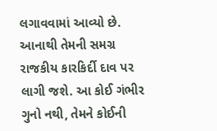લગાવવામાં આવ્યો છે. આનાથી તેમની સમગ્ર રાજકીય કારકિર્દી દાવ પર લાગી જશે. આ કોઈ ગંભીર ગુનો નથી, તેમને કોઈની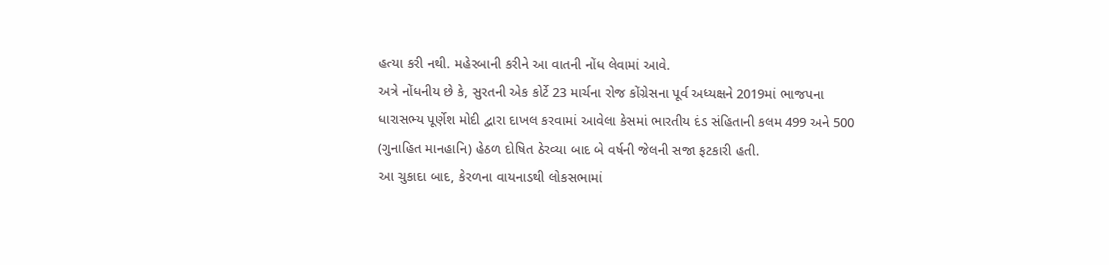હત્યા કરી નથી. મહેરબાની કરીને આ વાતની નોંધ લેવામાં આવે.
અત્રે નોંધનીય છે કે, સુરતની એક કોર્ટે 23 માર્ચના રોજ કોંગ્રેસના પૂર્વ અધ્યક્ષને 2019માં ભાજપના ધારાસભ્ય પૂર્ણેશ મોદી દ્વારા દાખલ કરવામાં આવેલા કેસમાં ભારતીય દંડ સંહિતાની કલમ 499 અને 500 (ગુનાહિત માનહાનિ) હેઠળ દોષિત ઠેરવ્યા બાદ બે વર્ષની જેલની સજા ફટકારી હતી.
આ ચુકાદા બાદ, કેરળના વાયનાડથી લોકસભામાં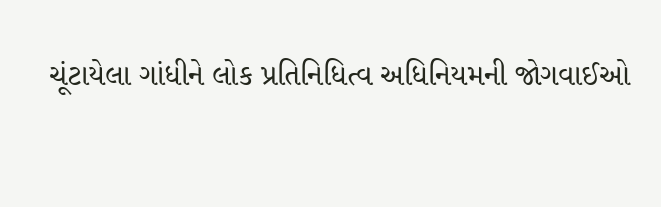ચૂંટાયેલા ગાંધીને લોક પ્રતિનિધિત્વ અધિનિયમની જોગવાઈઓ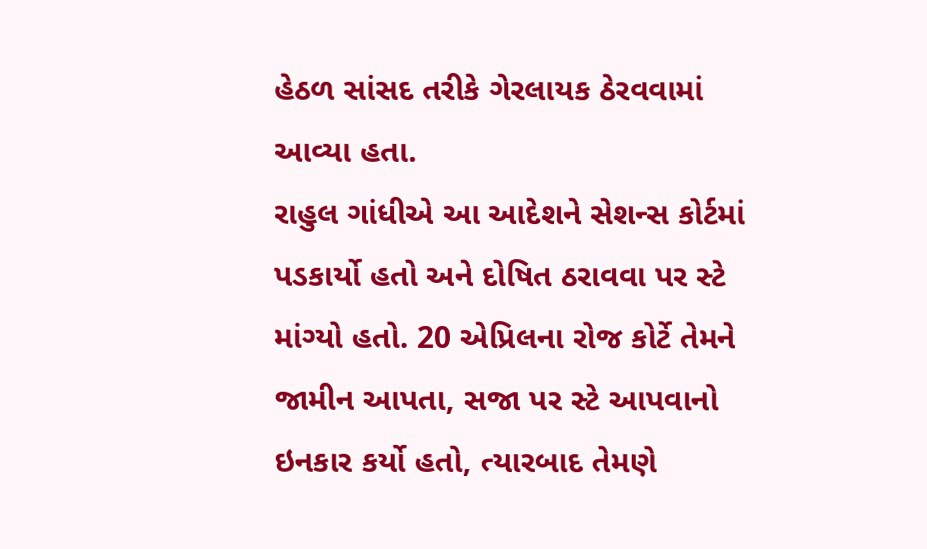હેઠળ સાંસદ તરીકે ગેરલાયક ઠેરવવામાં આવ્યા હતા.
રાહુલ ગાંધીએ આ આદેશને સેશન્સ કોર્ટમાં પડકાર્યો હતો અને દોષિત ઠરાવવા પર સ્ટે માંગ્યો હતો. 20 એપ્રિલના રોજ કોર્ટે તેમને જામીન આપતા, સજા પર સ્ટે આપવાનો ઇનકાર કર્યો હતો, ત્યારબાદ તેમણે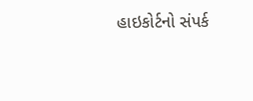હાઇકોર્ટનો સંપર્ક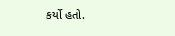કર્યો હતો.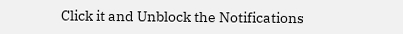Click it and Unblock the Notifications